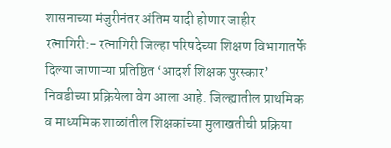शासनाच्या मंजुरीनंतर अंतिम यादी होणार जाहीर
रत्नागिरी:- रत्नागिरी जिल्हा परिषदेच्या शिक्षण विभागातर्फे दिल्या जाणाऱ्या प्रतिष्ठित ‘आदर्श शिक्षक पुरस्कार’ निवडीच्या प्रक्रियेला वेग आला आहे. जिल्ह्यातील प्राथमिक व माध्यमिक शाळांतील शिक्षकांच्या मुलाखतीची प्रक्रिया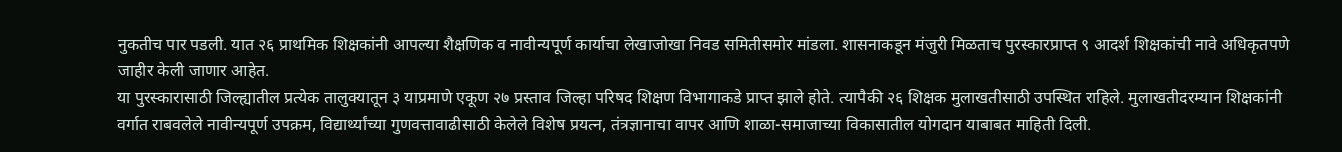नुकतीच पार पडली. यात २६ प्राथमिक शिक्षकांनी आपल्या शैक्षणिक व नावीन्यपूर्ण कार्याचा लेखाजोखा निवड समितीसमोर मांडला. शासनाकडून मंजुरी मिळताच पुरस्कारप्राप्त ९ आदर्श शिक्षकांची नावे अधिकृतपणे जाहीर केली जाणार आहेत.
या पुरस्कारासाठी जिल्ह्यातील प्रत्येक तालुक्यातून ३ याप्रमाणे एकूण २७ प्रस्ताव जिल्हा परिषद शिक्षण विभागाकडे प्राप्त झाले होते. त्यापैकी २६ शिक्षक मुलाखतीसाठी उपस्थित राहिले. मुलाखतीदरम्यान शिक्षकांनी वर्गात राबवलेले नावीन्यपूर्ण उपक्रम, विद्यार्थ्यांच्या गुणवत्तावाढीसाठी केलेले विशेष प्रयत्न, तंत्रज्ञानाचा वापर आणि शाळा-समाजाच्या विकासातील योगदान याबाबत माहिती दिली.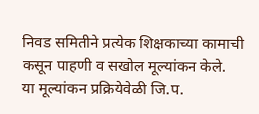निवड समितीने प्रत्येक शिक्षकाच्या कामाची कसून पाहणी व सखोल मूल्यांकन केले.
या मूल्यांकन प्रक्रियेवेळी जि.प.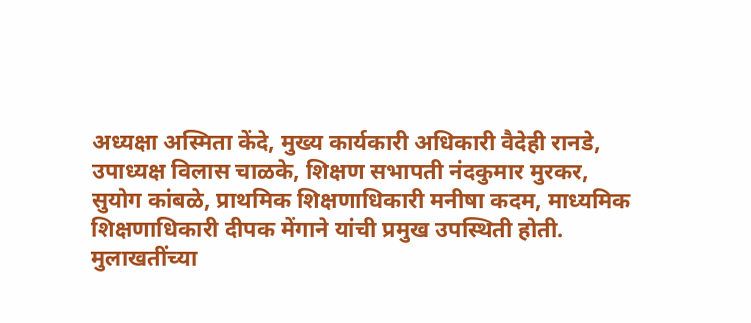अध्यक्षा अस्मिता केंदे, मुख्य कार्यकारी अधिकारी वैदेही रानडे, उपाध्यक्ष विलास चाळके, शिक्षण सभापती नंदकुमार मुरकर, सुयोग कांबळे, प्राथमिक शिक्षणाधिकारी मनीषा कदम, माध्यमिक शिक्षणाधिकारी दीपक मेंगाने यांची प्रमुख उपस्थिती होती.
मुलाखतींच्या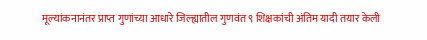मूल्यांकनानंतर प्राप्त गुणांच्या आधारे जिल्ह्यातील गुणवंत ९ शिक्षकांची अंतिम यादी तयार केली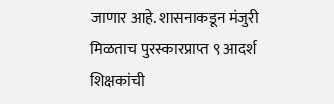जाणार आहे. शासनाकडून मंजुरी मिळताच पुरस्कारप्राप्त ९ आदर्श शिक्षकांची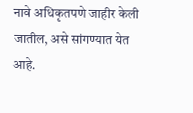नावे अधिकृतपणे जाहीर केली जातील, असे सांगण्यात येत आहे.